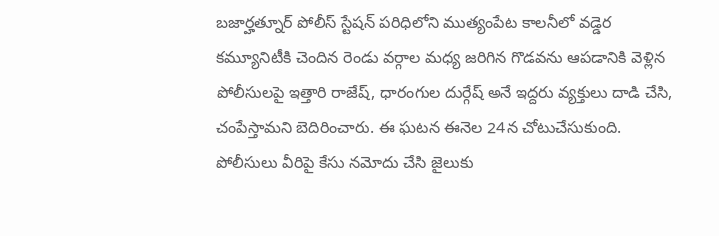బజార్హత్నూర్ పోలీస్ స్టేషన్ పరిధిలోని ముత్యంపేట కాలనీలో వడ్డెర కమ్యూనిటీకి చెందిన రెండు వర్గాల మధ్య జరిగిన గొడవను ఆపడానికి వెళ్లిన పోలీసులపై ఇత్తారి రాజేష్, ధారంగుల దుర్గేష్ అనే ఇద్దరు వ్యక్తులు దాడి చేసి, చంపేస్తామని బెదిరించారు. ఈ ఘటన ఈనెల 24న చోటుచేసుకుంది. పోలీసులు వీరిపై కేసు నమోదు చేసి జైలుకు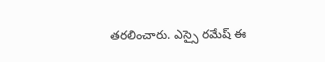తరలించారు. ఎస్సై రమేష్ ఈ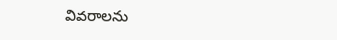వివరాలను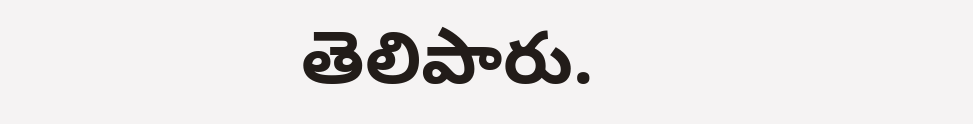తెలిపారు.